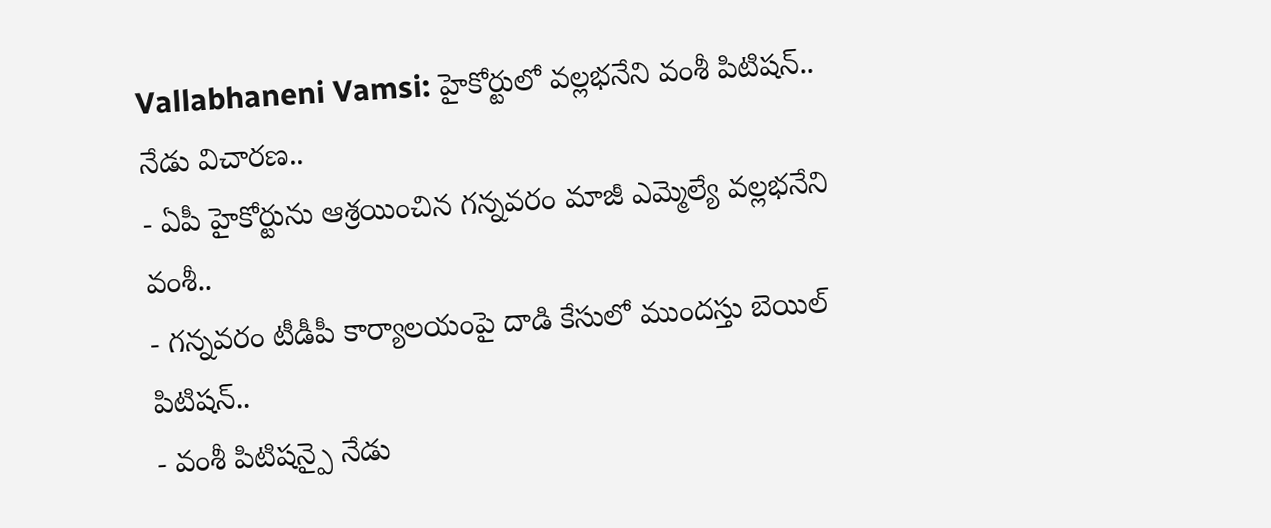Vallabhaneni Vamsi: హైకోర్టులో వల్లభనేని వంశీ పిటిషన్.. నేడు విచారణ..
- ఏపీ హైకోర్టును ఆశ్రయించిన గన్నవరం మాజీ ఎమ్మెల్యే వల్లభనేని వంశీ..
- గన్నవరం టీడీపీ కార్యాలయంపై దాడి కేసులో ముందస్తు బెయిల్ పిటిషన్..
- వంశీ పిటిషన్పై నేడు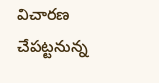విచారణ చేపట్టనున్న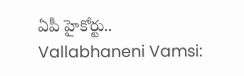ఏపీ హైకోర్టు..
Vallabhaneni Vamsi: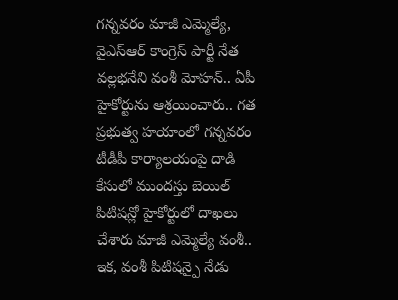గన్నవరం మాజీ ఎమ్మెల్యే, వైఎస్ఆర్ కాంగ్రెస్ పార్టీ నేత వల్లభనేని వంశీ మోహన్.. ఏపీ హైకోర్టును ఆశ్రయించారు.. గత ప్రభుత్వ హయాంలో గన్నవరం టీడీపీ కార్యాలయంపై దాడి కేసులో ముందస్తు బెయిల్ పిటిషన్లో హైకోర్టులో దాఖలు చేశారు మాజీ ఎమ్మెల్యే వంశీ.. ఇక, వంశీ పిటిషన్పై నేడు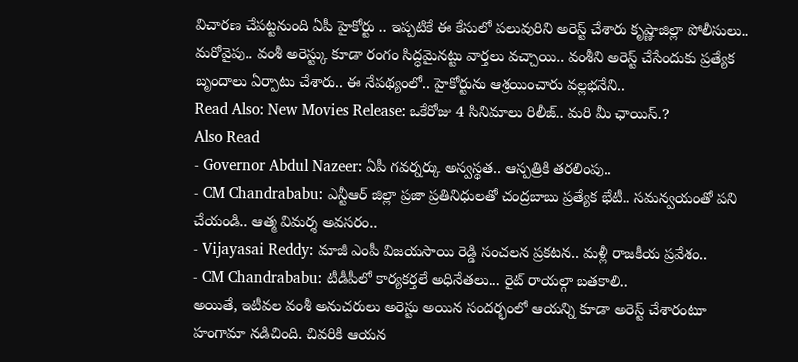విచారణ చేపట్టనుంది ఏపీ హైకోర్టు .. ఇప్పటికే ఈ కేసులో పలువురిని అరెస్ట్ చేశారు కృష్ణాజిల్లా పోలీసులు.. మరోవైపు.. వంశీ అరెస్ట్కు కూడా రంగం సిద్ధమైనట్టు వార్తలు వచ్చాయి.. వంశీని అరెస్ట్ చేసేందుకు ప్రత్యేక బృందాలు ఏర్పాటు చేశారు.. ఈ నేపథ్యంలో.. హైకోర్టును ఆశ్రయించారు వల్లభనేని..
Read Also: New Movies Release: ఒకేరోజు 4 సినిమాలు రిలీజ్.. మరి మీ ఛాయిస్.?
Also Read
- Governor Abdul Nazeer: ఏపీ గవర్నర్కు అస్వస్థత.. ఆస్పత్రికి తరలింపు..
- CM Chandrababu: ఎన్టీఆర్ జిల్లా ప్రజా ప్రతినిధులతో చంద్రబాబు ప్రత్యేక భేటీ.. సమన్వయంతో పని చేయండి.. ఆత్మ విమర్శ అవసరం..
- Vijayasai Reddy: మాజీ ఎంపీ విజయసాయి రెడ్డి సంచలన ప్రకటన.. మళ్లీ రాజకీయ ప్రవేశం..
- CM Chandrababu: టీడీపీలో కార్యకర్తలే అధినేతలు... రైట్ రాయల్గా బతకాలి..
అయితే, ఇటీవల వంశీ అనుచరులు అరెస్టు అయిన సందర్భంలో ఆయన్ని కూడా అరెస్ట్ చేశారంటూ హంగామా నడిచింది. చివరికి ఆయన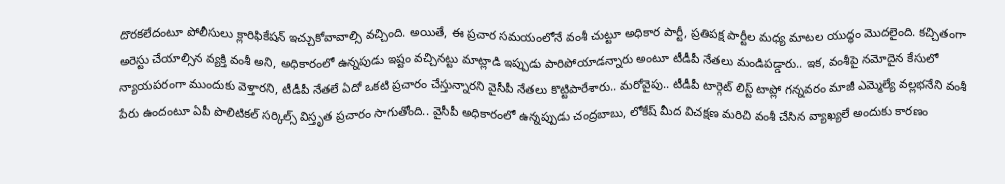దొరకలేదంటూ పోలీసులు క్లారిఫికేషన్ ఇచ్చుకోవావాల్సి వచ్చింది. అయితే, ఈ ప్రచార సమయంలోనే వంశీ చుట్టూ అధికార పార్టీ, ప్రతిపక్ష పార్టీల మధ్య మాటల యుద్ధం మొదలైంది. కచ్చితంగా అరెస్టు చేయాల్సిన వ్యక్తి వంశీ అని, అధికారంలో ఉన్నపుడు ఇష్టం వచ్చినట్టు మాట్లాడి ఇప్పుడు పారిపోయాడన్నారు అంటూ టీడీపీ నేతలు మండిపడ్డారు.. ఇక, వంశీపై నమోదైన కేసులో న్యాయపరంగా ముందుకు వెళ్తారని, టీడీపీ నేతలే ఏదో ఒకటి ప్రచారం చేస్తున్నారని వైసీపీ నేతలు కొట్టిపారేశారు.. మరోవైపు.. టీడీపీ టార్గెట్ లిస్ట్ టాప్లో గన్నవరం మాజీ ఎమ్మెల్యే వల్లభనేని వంశీ పేరు ఉందంటూ ఏపీ పొలిటికల్ సర్కిల్స్ విస్తృత ప్రచారం సాగుతోంది.. వైసీపీ అధికారంలో ఉన్నప్పుడు చంద్రబాబు, లోకేష్ మీద విచక్షణ మరిచి వంశీ చేసిన వ్యాఖ్యలే అందుకు కారణం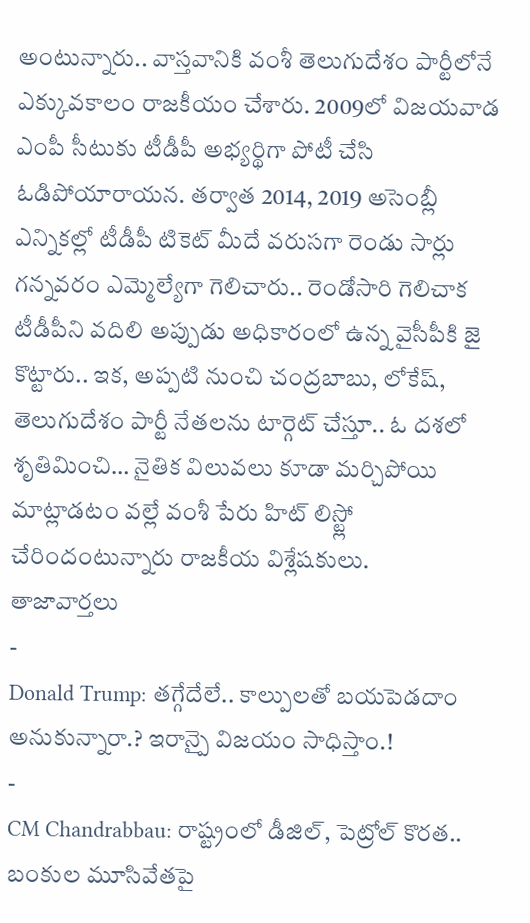అంటున్నారు.. వాస్తవానికి వంశీ తెలుగుదేశం పార్టీలోనే ఎక్కువకాలం రాజకీయం చేశారు. 2009లో విజయవాడ ఎంపీ సీటుకు టీడీపీ అభ్యర్థిగా పోటీ చేసి ఓడిపోయారాయన. తర్వాత 2014, 2019 అసెంబ్లీ ఎన్నికల్లో టీడీపీ టికెట్ మీదే వరుసగా రెండు సార్లు గన్నవరం ఎమ్మెల్యేగా గెలిచారు.. రెండోసారి గెలిచాక టీడీపీని వదిలి అప్పుడు అధికారంలో ఉన్న వైసీపీకి జై కొట్టారు.. ఇక, అప్పటి నుంచి చంద్రబాబు, లోకేష్, తెలుగుదేశం పార్టీ నేతలను టార్గెట్ చేస్తూ.. ఓ దశలో శృతిమించి… నైతిక విలువలు కూడా మర్చిపోయి మాట్లాడటం వల్లే వంశీ పేరు హిట్ లిస్ట్లో చేరిందంటున్నారు రాజకీయ విశ్లేషకులు.
తాజావార్తలు
-
Donald Trump: తగ్గేదేలే.. కాల్పులతో బయపెడదాం అనుకున్నారా.? ఇరాన్పై విజయం సాధిస్తాం.!
-
CM Chandrabbau: రాష్ట్రంలో డీజిల్, పెట్రోల్ కొరత.. బంకుల మూసివేతపై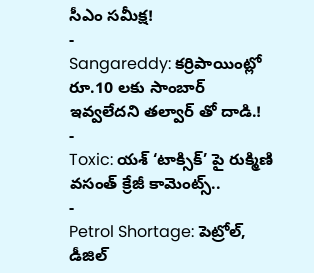సీఎం సమీక్ష!
-
Sangareddy: కర్రిపాయింట్లో రూ.10 లకు సాంబార్ ఇవ్వలేదని తల్వార్ తో దాడి.!
-
Toxic: యశ్ ‘టాక్సిక్’ పై రుక్మిణి వసంత్ క్రేజీ కామెంట్స్..
-
Petrol Shortage: పెట్రోల్, డీజిల్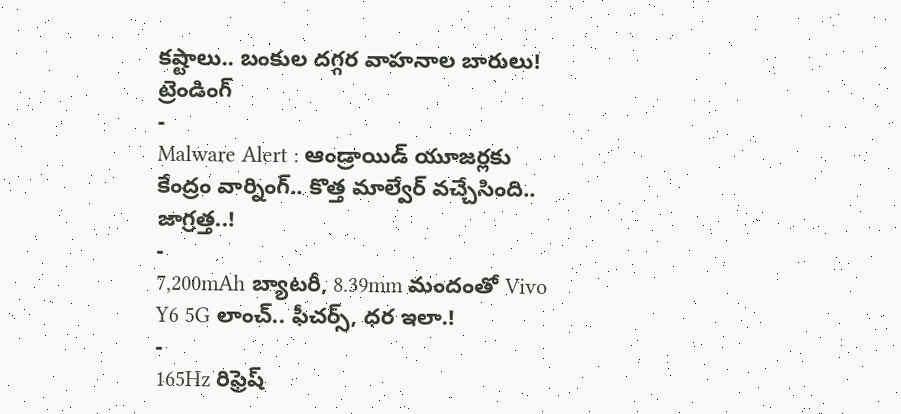కష్టాలు.. బంకుల దగ్గర వాహనాల బారులు!
ట్రెండింగ్
-
Malware Alert : ఆండ్రాయిడ్ యూజర్లకు కేంద్రం వార్నింగ్.. కొత్త మాల్వేర్ వచ్చేసింది.. జాగ్రత్త..!
-
7,200mAh బ్యాటరీ, 8.39mm మందంతో Vivo Y6 5G లాంచ్.. ఫీచర్స్, ధర ఇలా.!
-
165Hz రిఫ్రెష్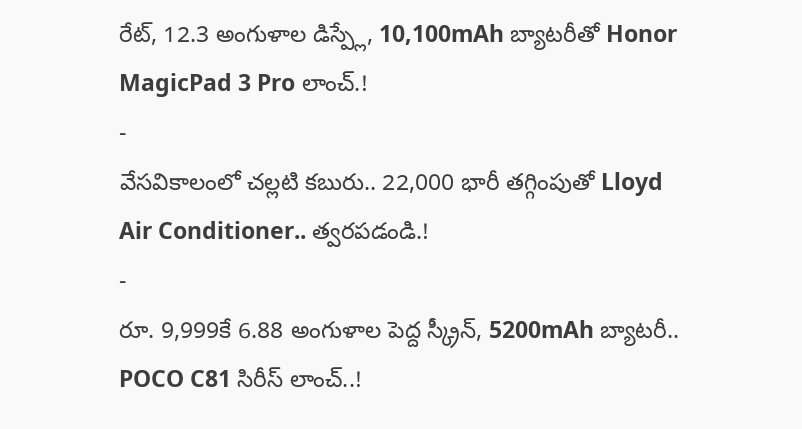రేట్, 12.3 అంగుళాల డిస్ప్లే, 10,100mAh బ్యాటరీతో Honor MagicPad 3 Pro లాంచ్.!
-
వేసవికాలంలో చల్లటి కబురు.. 22,000 భారీ తగ్గింపుతో Lloyd Air Conditioner.. త్వరపడండి.!
-
రూ. 9,999కే 6.88 అంగుళాల పెద్ద స్క్రీన్, 5200mAh బ్యాటరీ.. POCO C81 సిరీస్ లాంచ్..!